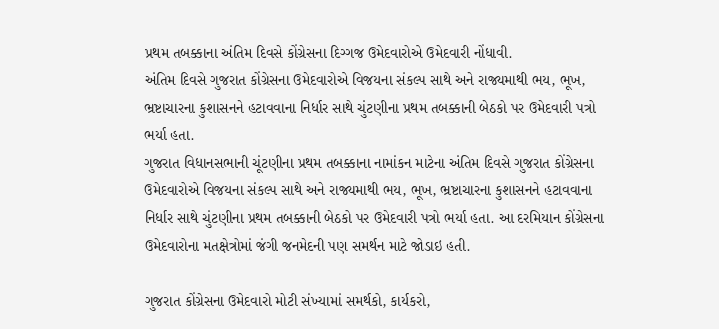પ્રથમ તબક્કાના અંતિમ દિવસે કોંગ્રેસના દિગ્ગજ ઉમેદવારોએ ઉમેદવારી નોંધાવી.
અંતિમ દિવસે ગુજરાત કોંગ્રેસના ઉમેદવારોએ વિજયના સંકલ્પ સાથે અને રાજ્યમાથી ભય, ભૂખ, ભ્રષ્ટાચારના કુશાસનને હટાવવાના નિર્ધાર સાથે ચુંટણીના પ્રથમ તબક્કાની બેઠકો પર ઉમેદવારી પત્રો ભર્યા હતા.
ગુજરાત વિધાનસભાની ચૂંટણીના પ્રથમ તબક્કાના નામાંકન માટેના અંતિમ દિવસે ગુજરાત કોંગ્રેસના ઉમેદવારોએ વિજયના સંકલ્પ સાથે અને રાજ્યમાથી ભય, ભૂખ, ભ્રષ્ટાચારના કુશાસનને હટાવવાના નિર્ધાર સાથે ચુંટણીના પ્રથમ તબક્કાની બેઠકો પર ઉમેદવારી પત્રો ભર્યા હતા. આ દરમિયાન કોંગ્રેસના ઉમેદવારોના મતક્ષેત્રોમાં જંગી જનમેદની પણ સમર્થન માટે જોડાઇ હતી.

ગુજરાત કોંગ્રેસના ઉમેદવારો મોટી સંખ્યામાં સમર્થકો, કાર્યકરો,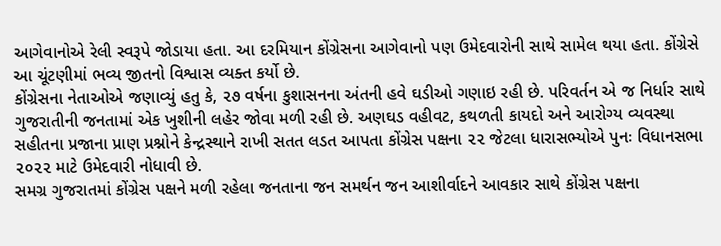આગેવાનોએ રેલી સ્વરૂપે જોડાયા હતા. આ દરમિયાન કોંગ્રેસના આગેવાનો પણ ઉમેદવારોની સાથે સામેલ થયા હતા. કોંગ્રેસે આ ચૂંટણીમાં ભવ્ય જીતનો વિશ્વાસ વ્યક્ત કર્યો છે.
કોંગ્રેસના નેતાઓએ જણાવ્યું હતુ કે, ૨૭ વર્ષના કુશાસનના અંતની હવે ઘડીઓ ગણાઇ રહી છે. પરિવર્તન એ જ નિર્ધાર સાથે ગુજરાતીની જનતામાં એક ખુશીની લહેર જોવા મળી રહી છે. અણઘડ વહીવટ, કથળતી કાયદો અને આરોગ્ય વ્યવસ્થા સહીતના પ્રજાના પ્રાણ પ્રશ્નોને કેન્દ્રસ્થાને રાખી સતત લડત આપતા કોંગ્રેસ પક્ષના ૨૨ જેટલા ધારાસભ્યોએ પુનઃ વિધાનસભા ૨૦૨૨ માટે ઉમેદવારી નોધાવી છે.
સમગ્ર ગુજરાતમાં કોંગ્રેસ પક્ષને મળી રહેલા જનતાના જન સમર્થન જન આશીર્વાદને આવકાર સાથે કોંગ્રેસ પક્ષના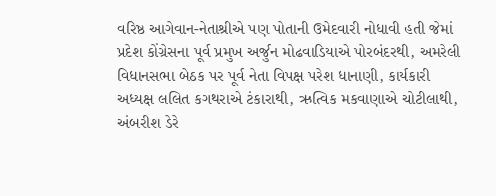વરિષ્ઠ આગેવાન-નેતાશ્રીએ પણ પોતાની ઉમેદવારી નોધાવી હતી જેમાં પ્રદેશ કોંગ્રેસના પૂર્વ પ્રમુખ અર્જુન મોઢવાડિયાએ પોરબંદરથી, અમરેલી વિધાનસભા બેઠક પર પૂર્વ નેતા વિપક્ષ પરેશ ધાનાણી, કાર્યકારી અધ્યક્ષ લલિત કગથરાએ ટંકારાથી, ઋત્વિક મકવાણાએ ચોટીલાથી, અંબરીશ ડેરે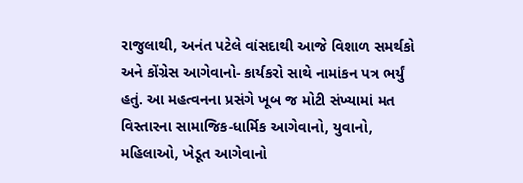રાજુલાથી, અનંત પટેલે વાંસદાથી આજે વિશાળ સમર્થકો અને કોંગ્રેસ આગેવાનો- કાર્યકરો સાથે નામાંકન પત્ર ભર્યું હતું. આ મહત્વનના પ્રસંગે ખૂબ જ મોટી સંખ્યામાં મત વિસ્તારના સામાજિક-ધાર્મિક આગેવાનો, યુવાનો, મહિલાઓ, ખેડૂત આગેવાનો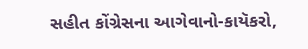સહીત કોંગ્રેસના આગેવાનો-કાયૅકરો,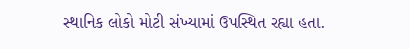સ્થાનિક લોકો મોટી સંખ્યામાં ઉપસ્થિત રહ્યા હતા.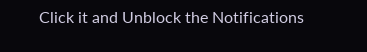Click it and Unblock the Notifications